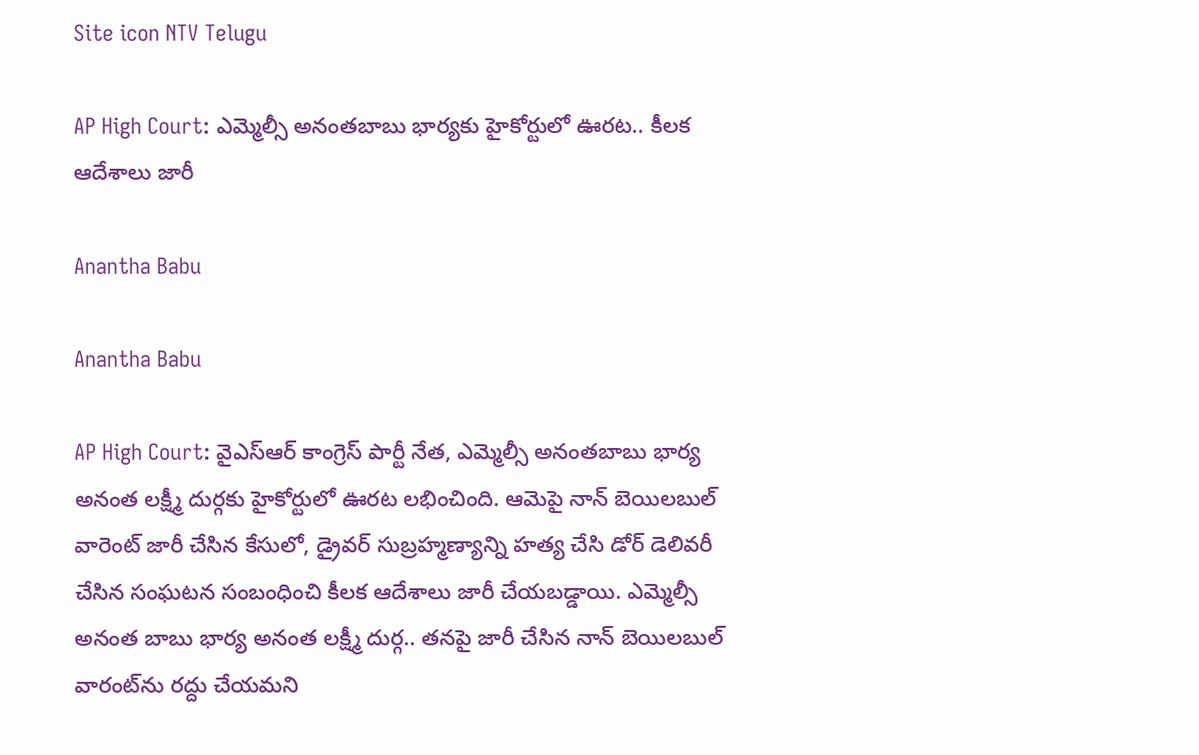Site icon NTV Telugu

AP High Court: ఎమ్మెల్సీ అనంతబాబు భార్యకు హైకోర్టులో ఊరట.. కీలక ఆదేశాలు జారీ

Anantha Babu

Anantha Babu

AP High Court: వైఎస్ఆర్‌ కాంగ్రెస్‌ పార్టీ నేత, ఎమ్మెల్సీ అనంతబాబు భార్య అనంత లక్ష్మీ దుర్గకు హైకోర్టులో ఊరట లభించింది. ఆమెపై నాన్ బెయిలబుల్ వారెంట్ జారీ చేసిన కేసులో, డ్రైవర్ సుబ్రహ్మణ్యాన్ని హత్య చేసి డోర్ డెలివరీ చేసిన సంఘటన సంబంధించి కీలక ఆదేశాలు జారీ చేయబడ్డాయి. ఎమ్మెల్సీ అనంత బాబు భార్య అనంత లక్ష్మీ దుర్గ.. తనపై జారీ చేసిన నాన్ బెయిలబుల్ వారంట్‌ను రద్దు చేయమని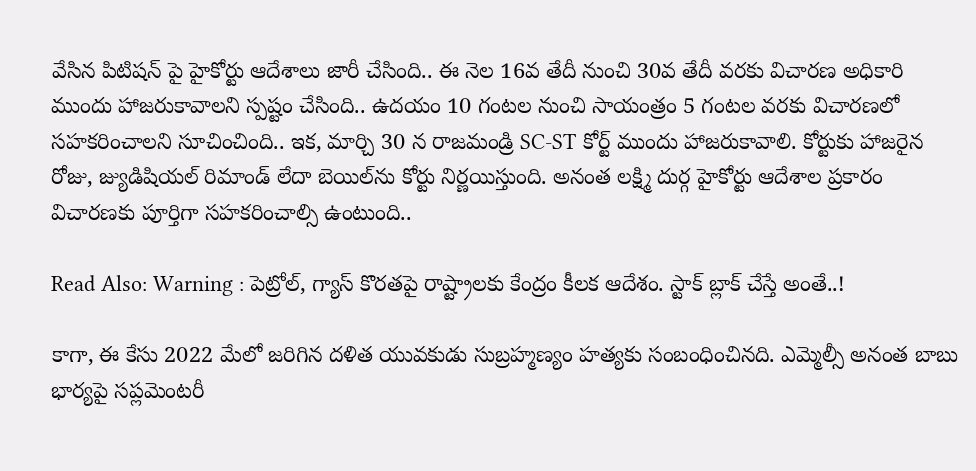వేసిన పిటిషన్ పై హైకోర్టు ఆదేశాలు జారీ చేసింది.. ఈ నెల 16వ తేదీ నుంచి 30వ తేదీ వరకు విచారణ అధికారి ముందు హాజరుకావాలని స్పష్టం చేసింది.. ఉదయం 10 గంటల నుంచి సాయంత్రం 5 గంటల వరకు విచారణలో సహకరించాలని సూచించింది.. ఇక, మార్చి 30 న రాజమండ్రి SC-ST కోర్ట్ ముందు హాజరుకావాలి. కోర్టుకు హాజరైన రోజు, జ్యుడిషియల్ రిమాండ్ లేదా బెయిల్‌ను కోర్టు నిర్ణయిస్తుంది. అనంత లక్ష్మి దుర్గ హైకోర్టు ఆదేశాల ప్రకారం విచారణకు పూర్తిగా సహకరించాల్సి ఉంటుంది..

Read Also: Warning : పెట్రోల్, గ్యాస్ కొరతపై రాష్ట్రాలకు కేంద్రం కీలక ఆదేశం. స్టాక్ బ్లాక్ చేస్తే అంతే..!

కాగా, ఈ కేసు 2022 మేలో జరిగిన దళిత యువకుడు సుబ్రహ్మణ్యం హత్యకు సంబంధించినది. ఎమ్మెల్సీ అనంత బాబు భార్యపై సప్లమెంటరీ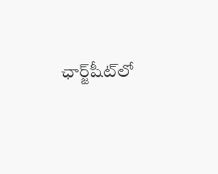ఛార్జ్‌షీట్‌లో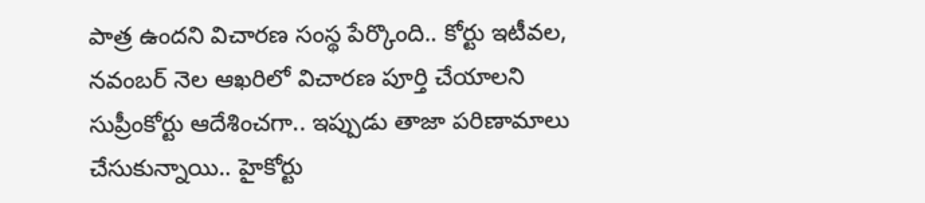పాత్ర ఉందని విచారణ సంస్థ పేర్కొంది.. కోర్టు ఇటీవల, నవంబర్ నెల ఆఖరిలో విచారణ పూర్తి చేయాలని సుప్రీంకోర్టు ఆదేశించగా.. ఇప్పుడు తాజా పరిణామాలు చేసుకున్నాయి.. హైకోర్టు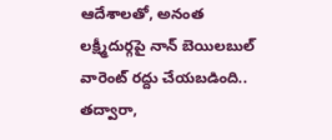ఆదేశాలతో, అనంత లక్ష్మీదుర్గపై నాన్ బెయిలబుల్ వారెంట్ రద్దు చేయబడింది.. తద్వారా,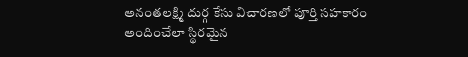అనంతలక్ష్మి దుర్గ కేసు విచారణలో పూర్తి సహకారం అందించేలా స్థిరమైన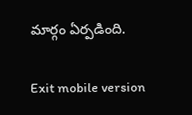మార్గం ఏర్పడింది.

Exit mobile version